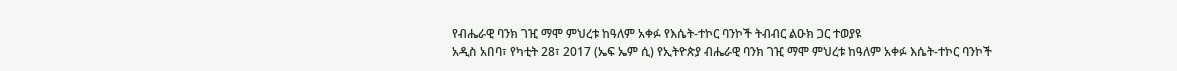የብሔራዊ ባንክ ገዢ ማሞ ምህረቱ ከዓለም አቀፉ የእሴት-ተኮር ባንኮች ትብብር ልዑክ ጋር ተወያዩ
አዲስ አበባ፣ የካቲት 28፣ 2017 (ኤፍ ኤም ሲ) የኢትዮጵያ ብሔራዊ ባንክ ገዢ ማሞ ምህረቱ ከዓለም አቀፉ እሴት-ተኮር ባንኮች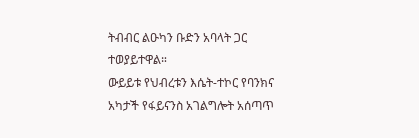ትብብር ልዑካን ቡድን አባላት ጋር ተወያይተዋል።
ውይይቱ የህብረቱን እሴት-ተኮር የባንክና አካታች የፋይናንስ አገልግሎት አሰጣጥ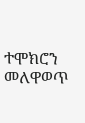ተሞክሮን መለዋወጥ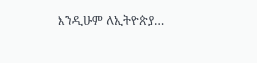እንዲሁም ለኢትዮጵያ…